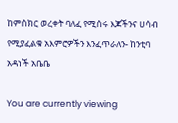ከምስክር ወረቀት ባለፈ የሚሰሩ እጆችንና ሀሳብ የሚያፈልቁ አእምሮዎችን እንፈጥራለን- ከንቲባ አዳነች አቤቤ

You are currently viewing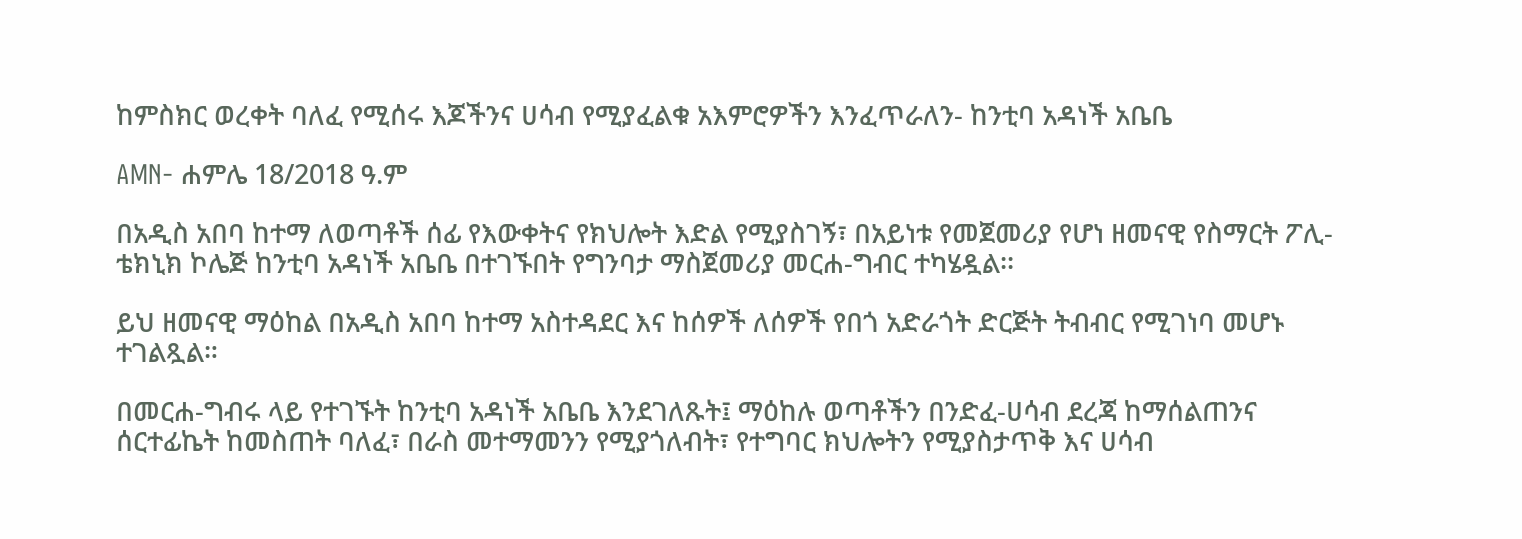ከምስክር ወረቀት ባለፈ የሚሰሩ እጆችንና ሀሳብ የሚያፈልቁ አእምሮዎችን እንፈጥራለን- ከንቲባ አዳነች አቤቤ

AMN- ሐምሌ 18/2018 ዓ.ም

በአዲስ አበባ ከተማ ለወጣቶች ሰፊ የእውቀትና የክህሎት እድል የሚያስገኝ፣ በአይነቱ የመጀመሪያ የሆነ ዘመናዊ የስማርት ፖሊ-ቴክኒክ ኮሌጅ ከንቲባ አዳነች አቤቤ በተገኙበት የግንባታ ማስጀመሪያ መርሐ-ግብር ተካሄዷል፡፡

ይህ ዘመናዊ ማዕከል በአዲስ አበባ ከተማ አስተዳደር እና ከሰዎች ለሰዎች የበጎ አድራጎት ድርጅት ትብብር የሚገነባ መሆኑ ተገልጿል።

በመርሐ-ግብሩ ላይ የተገኙት ከንቲባ አዳነች አቤቤ እንደገለጹት፤ ማዕከሉ ወጣቶችን በንድፈ-ሀሳብ ደረጃ ከማሰልጠንና ሰርተፊኬት ከመስጠት ባለፈ፣ በራስ መተማመንን የሚያጎለብት፣ የተግባር ክህሎትን የሚያስታጥቅ እና ሀሳብ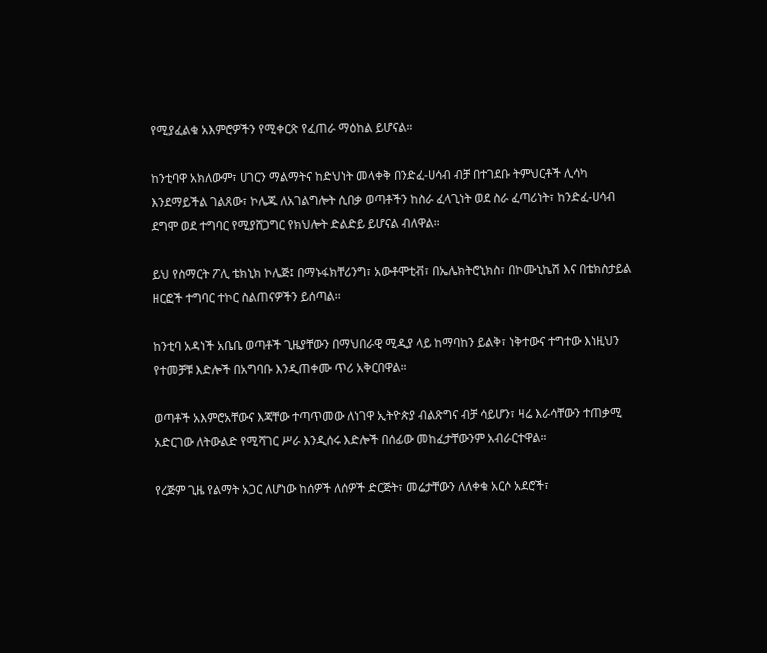የሚያፈልቁ አእምሮዎችን የሚቀርጽ የፈጠራ ማዕከል ይሆናል።

ከንቲባዋ አክለውም፣ ሀገርን ማልማትና ከድህነት መላቀቅ በንድፈ-ሀሳብ ብቻ በተገደቡ ትምህርቶች ሊሳካ እንደማይችል ገልጸው፣ ኮሌጁ ለአገልግሎት ሲበቃ ወጣቶችን ከስራ ፈላጊነት ወደ ስራ ፈጣሪነት፣ ከንድፈ-ሀሳብ ደግሞ ወደ ተግባር የሚያሸጋግር የክህሎት ድልድይ ይሆናል ብለዋል።

ይህ የስማርት ፖሊ ቴክኒክ ኮሌጅ፤ በማኑፋክቸሪንግ፣ አውቶሞቲቭ፣ በኤሌክትሮኒክስ፣ በኮሙኒኬሽ እና በቴክስታይል ዘርፎች ተግባር ተኮር ስልጠናዎችን ይሰጣል፡፡

ከንቲባ አዳነች አቤቤ ወጣቶች ጊዜያቸውን በማህበራዊ ሚዲያ ላይ ከማባከን ይልቅ፣ ነቅተውና ተግተው እነዚህን የተመቻቹ እድሎች በአግባቡ እንዲጠቀሙ ጥሪ አቅርበዋል።

ወጣቶች አእምሮአቸውና እጃቸው ተጣጥመው ለነገዋ ኢትዮጵያ ብልጽግና ብቻ ሳይሆን፣ ዛሬ እራሳቸውን ተጠቃሚ አድርገው ለትውልድ የሚሻገር ሥራ እንዲሰሩ እድሎች በሰፊው መከፈታቸውንም አብራርተዋል።

የረጅም ጊዜ የልማት አጋር ለሆነው ከሰዎች ለሰዎች ድርጅት፣ መሬታቸውን ለለቀቁ አርሶ አደሮች፣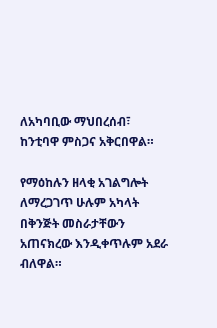ለአካባቢው ማህበረሰብ፣ ከንቲባዋ ምስጋና አቅርበዋል።

የማዕከሉን ዘላቂ አገልግሎት ለማረጋገጥ ሁሉም አካላት በቅንጅት መስራታቸውን አጠናክረው እንዲቀጥሉም አደራ ብለዋል።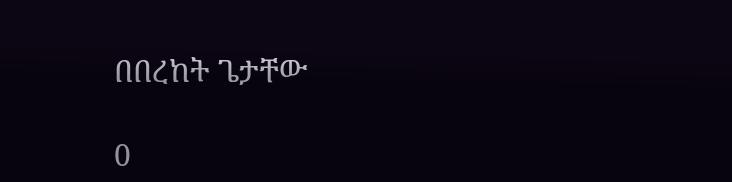በበረከት ጌታቸው

0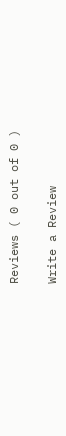Reviews ( 0 out of 0 )

Write a Review